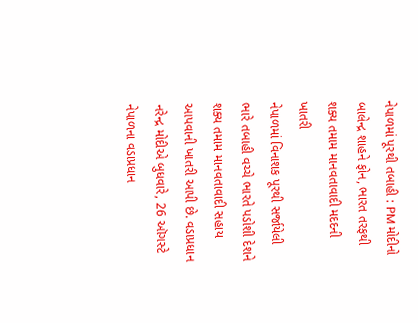નેપાળમાં પૂરથી તબાહી : PM મોદીનો બાલેન્દ્ર શાહને ફોન, ભારત તરફથી શક્ય તમામ માનવતાવાદી મદદની ખાતરી
નેપાળમાં વિનાશક પૂરથી સર્જાયેલી ભારે તબાહી વચ્ચે ભારતે પડોશી દેશને શક્ય તમામ માનવતાવાદી સહાય આપવાની ખાતરી આપી છે. વડાપ્રધાન નરેન્દ્ર મોદીએ બુધવારે, 26 ઑગસ્ટે નેપાળના વડાપ્રધાન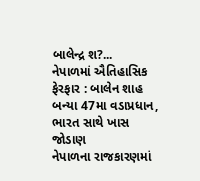બાલેન્દ્ર શ?...
નેપાળમાં ઐતિહાસિક ફેરફાર : બાલેન શાહ બન્યા 47મા વડાપ્રધાન, ભારત સાથે ખાસ જોડાણ
નેપાળના રાજકારણમાં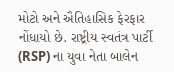મોટો અને ઐતિહાસિક ફેરફાર નોંધાયો છે. રાષ્ટ્રીય સ્વતંત્ર પાર્ટી (RSP) ના યુવા નેતા બાલેન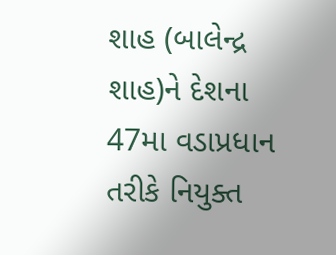શાહ (બાલેન્દ્ર શાહ)ને દેશના 47મા વડાપ્રધાન તરીકે નિયુક્ત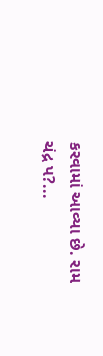કરવામાં આવ્યા છે. રામ ચંદ્ર પ?...